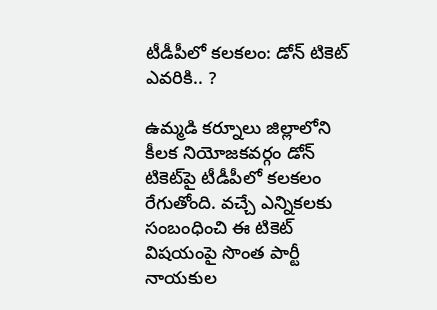టీడీపీలో క‌ల‌క‌లం: డోన్ టికెట్ ఎవ‌రికి.. ?

ఉమ్మ‌డి క‌ర్నూలు జిల్లాలోని కీల‌క నియోజ‌క‌వ‌ర్గం డోన్ టికెట్‌పై టీడీపీలో క‌ల‌క‌లం రేగుతోంది. వ‌చ్చే ఎన్నిక‌ల‌కు సంబంధించి ఈ టికెట్ విష‌యంపై సొంత పార్టీ నాయ‌కుల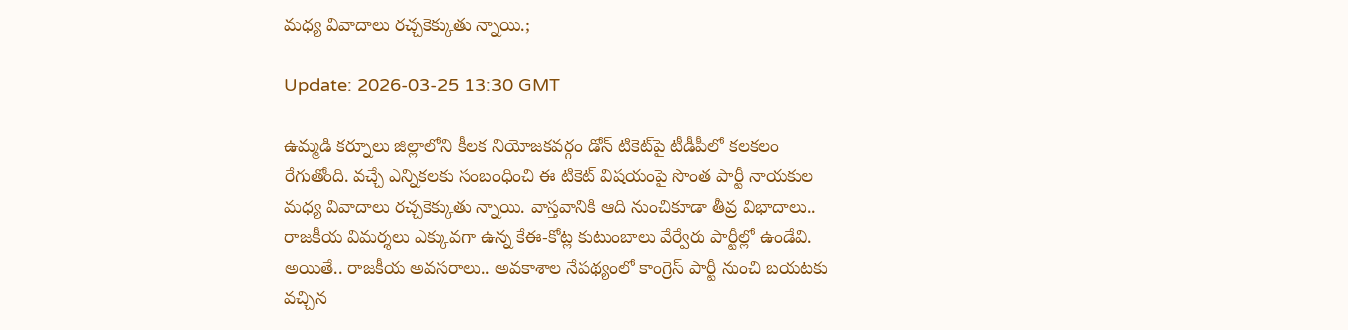మ‌ధ్య వివాదాలు ర‌చ్చ‌కెక్కుతు న్నాయి.;

Update: 2026-03-25 13:30 GMT

ఉమ్మ‌డి క‌ర్నూలు జిల్లాలోని కీల‌క నియోజ‌క‌వ‌ర్గం డోన్ టికెట్‌పై టీడీపీలో క‌ల‌క‌లం రేగుతోంది. వ‌చ్చే ఎన్నిక‌ల‌కు సంబంధించి ఈ టికెట్ విష‌యంపై సొంత పార్టీ నాయ‌కుల మ‌ధ్య వివాదాలు ర‌చ్చ‌కెక్కుతు న్నాయి. వాస్త‌వానికి ఆది నుంచికూడా తీవ్ర విభాదాలు.. రాజ‌కీయ విమ‌ర్శ‌లు ఎక్కువ‌గా ఉన్న కేఈ-కోట్ల కుటుంబాలు వేర్వేరు పార్టీల్లో ఉండేవి. అయితే.. రాజ‌కీయ అవ‌స‌రాలు.. అవ‌కాశాల నేప‌థ్యంలో కాంగ్రెస్ పార్టీ నుంచి బ‌య‌ట‌కు వ‌చ్చిన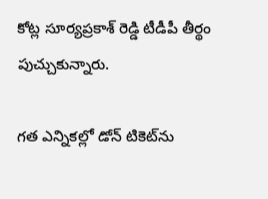కోట్ల సూర్య‌ప్ర‌కాశ్ రెడ్డి టీడీపీ తీర్థం పుచ్చుకున్నారు.

గ‌త ఎన్నిక‌ల్లో డోన్ టికెట్‌ను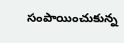సంపాయించుకున్న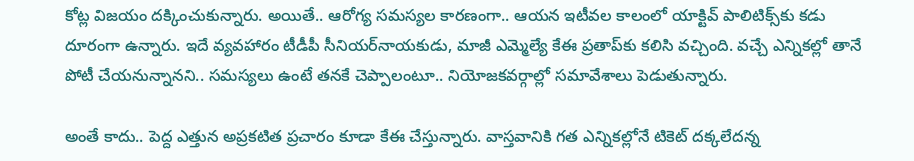కోట్ల విజ‌యం ద‌క్కించుకున్నారు. అయితే.. ఆరోగ్య స‌మ‌స్య‌ల కార‌ణంగా.. ఆయ‌న ఇటీవ‌ల కాలంలో యాక్టివ్ పాలిటిక్స్‌కు క‌డు దూరంగా ఉన్నారు. ఇదే వ్య‌వ‌హారం టీడీపీ సీనియ‌ర్‌నాయ‌కుడు, మాజీ ఎమ్మెల్యే కేఈ ప్ర‌తాప్‌కు క‌లిసి వ‌చ్చింది. వ‌చ్చే ఎన్నిక‌ల్లో తానే పోటీ చేయ‌నున్నాన‌ని.. స‌మ‌స్య‌లు ఉంటే త‌న‌కే చెప్పాలంటూ.. నియోజ‌క‌వ‌ర్గాల్లో స‌మావేశాలు పెడుతున్నారు.

అంతే కాదు.. పెద్ద ఎత్తున అప్ర‌కటిత ప్ర‌చారం కూడా కేఈ చేస్తున్నారు. వాస్త‌వానికి గ‌త ఎన్నిక‌ల్లోనే టికెట్ ద‌క్క‌లేద‌న్న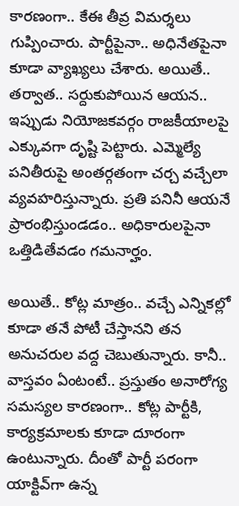కార‌ణంగా.. కేఈ తీవ్ర విమ‌ర్శ‌లు గుప్పించారు. పార్టీపైనా.. అధినేత‌పైనా కూడా వ్యాఖ్య‌లు చేశారు. అయితే.. త‌ర్వాత‌.. స‌ర్దుకుపోయిన ఆయ‌న‌.. ఇప్పుడు నియోజ‌క‌వ‌ర్గం రాజ‌కీయాల‌పై ఎక్కువ‌గా దృష్టి పెట్టారు. ఎమ్మెల్యే ప‌నితీరుపై అంత‌ర్గ‌తంగా చ‌ర్చ వ‌చ్చేలా వ్య‌వ‌హ‌రిస్తున్నారు. ప్ర‌తి ప‌నినీ ఆయ‌నే ప్రారంభిస్తుండ‌డం.. అధికారులపైనా ఒత్తిడితేవ‌డం గ‌మ‌నార్హం.

అయితే.. కోట్ల మాత్రం.. వ‌చ్చే ఎన్నిక‌ల్లో కూడా త‌నే పోటీ చేస్తాన‌ని త‌న అనుచ‌రుల వ‌ద్ద చెబుతున్నారు. కానీ.. వాస్త‌వం ఏంటంటే.. ప్ర‌స్తుతం అనారోగ్య స‌మ‌స్యల కార‌ణంగా.. కోట్ల పార్టీకి, కార్య‌క్ర‌మాల‌కు కూడా దూరంగా ఉంటున్నారు. దీంతో పార్టీ ప‌రంగా యాక్టివ్‌గా ఉన్న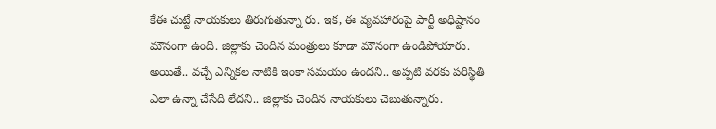కేఈ చుట్టే నాయ‌కులు తిరుగుతున్నా రు. ఇక‌, ఈ వ్య‌వ‌హారంపై పార్టీ అధిష్టానం మౌనంగా ఉంది. జిల్లాకు చెందిన మంత్రులు కూడా మౌనంగా ఉండిపోయారు. అయితే.. వ‌చ్చే ఎన్నిక‌ల నాటికి ఇంకా స‌మ‌యం ఉంద‌ని.. అప్ప‌టి వ‌ర‌కు ప‌రిస్థితి ఎలా ఉన్నా చేసేది లేద‌ని.. జిల్లాకు చెందిన నాయ‌కులు చెబుతున్నారు.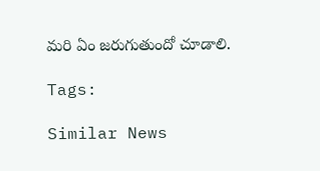మ‌రి ఏం జ‌రుగుతుందో చూడాలి.

Tags:

Similar News